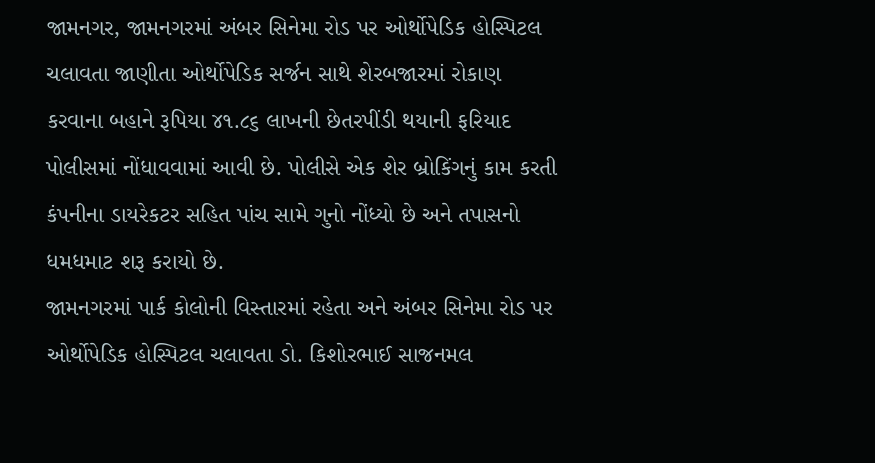જામનગર, જામનગરમાં અંબર સિનેમા રોડ પર ઓર્થોપેડિક હોસ્પિટલ ચલાવતા જાણીતા ઓર્થોપેડિક સર્જન સાથે શેરબજારમાં રોકાણ કરવાના બહાને રૂપિયા ૪૧.૮૬ લાખની છેતરપીંડી થયાની ફરિયાદ પોલીસમાં નોંધાવવામાં આવી છે. પોલીસે એક શેર બ્રોકિંગનું કામ કરતી કંપનીના ડાયરેકટર સહિત પાંચ સામે ગુનો નોંધ્યો છે અને તપાસનો ધમધમાટ શરૂ કરાયો છે.
જામનગરમાં પાર્ક કોલોની વિસ્તારમાં રહેતા અને અંબર સિનેમા રોડ પર ઓર્થોપેડિક હોસ્પિટલ ચલાવતા ડો. કિશોરભાઈ સાજનમલ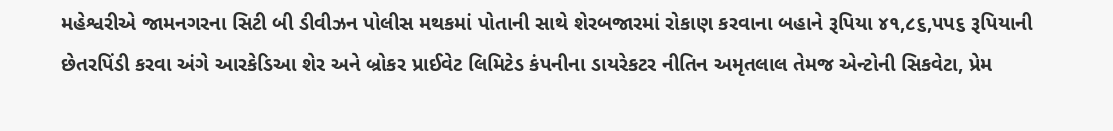મહેશ્વરીએ જામનગરના સિટી બી ડીવીઝન પોલીસ મથકમાં પોતાની સાથે શેરબજારમાં રોકાણ કરવાના બહાને રૂપિયા ૪૧,૮૬,પપ૬ રૂપિયાની છેતરપિંડી કરવા અંગે આરકેડિઆ શેર અને બ્રોકર પ્રાઈવેટ લિમિટેડ કંપનીના ડાયરેકટર નીતિન અમૃતલાલ તેમજ એન્ટોની સિકવેટા, પ્રેમ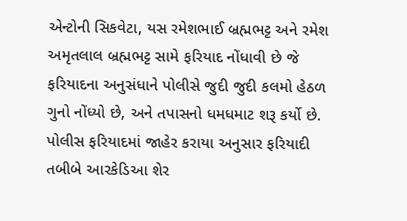એન્ટોની સિકવેટા, યસ રમેશભાઈ બ્રહ્મભટ્ટ અને રમેશ અમૃતલાલ બ્રહ્મભટ્ટ સામે ફરિયાદ નોંધાવી છે જે ફરિયાદના અનુસંધાને પોલીસે જુદી જુદી કલમો હેઠળ ગુનો નોંધ્યો છે, અને તપાસનો ધમધમાટ શરૂ કર્યો છે.
પોલીસ ફરિયાદમાં જાહેર કરાયા અનુસાર ફરિયાદી તબીબે આરકેડિઆ શેર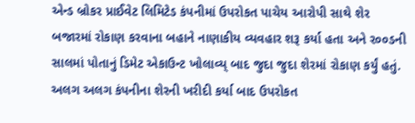એન્ડ બ્રોકર પ્રાઈવેટ લિમિટેડ કંપનીમાં ઉપરોકત પાચેય આરોપી સાથે શેર બજારમાં રોકાણ કરવાના બહાને નાણાકીય વ્યવહાર શરૂ કર્યા હતા અને ર૦૦ડની સાલમાં પોતાનું ડિમેટ એકાઉન્ટ ખોલાવ્ય્ બાદ જુદા જુદા શેરમાં રોકાણ કર્યું હતું.
અલગ અલગ કંપનીના શેરની ખરીદી કર્યા બાદ ઉપરોકત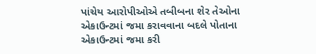પાંચેય આરોપીઓએ તબીબના શેર તેઓના એકાઉન્ટમાં જમા કરાવવાના બદલે પોતાના એકાઉન્ટમાં જમા કરી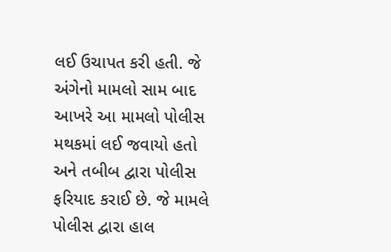લઈ ઉચાપત કરી હતી. જે અંગેનો મામલો સામ બાદ આખરે આ મામલો પોલીસ મથકમાં લઈ જવાયો હતો અને તબીબ દ્વારા પોલીસ ફરિયાદ કરાઈ છે. જે મામલે પોલીસ દ્વારા હાલ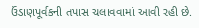ઉંડાણપૂર્વકની તપાસ ચલાવવામાં આવી રહી છે.